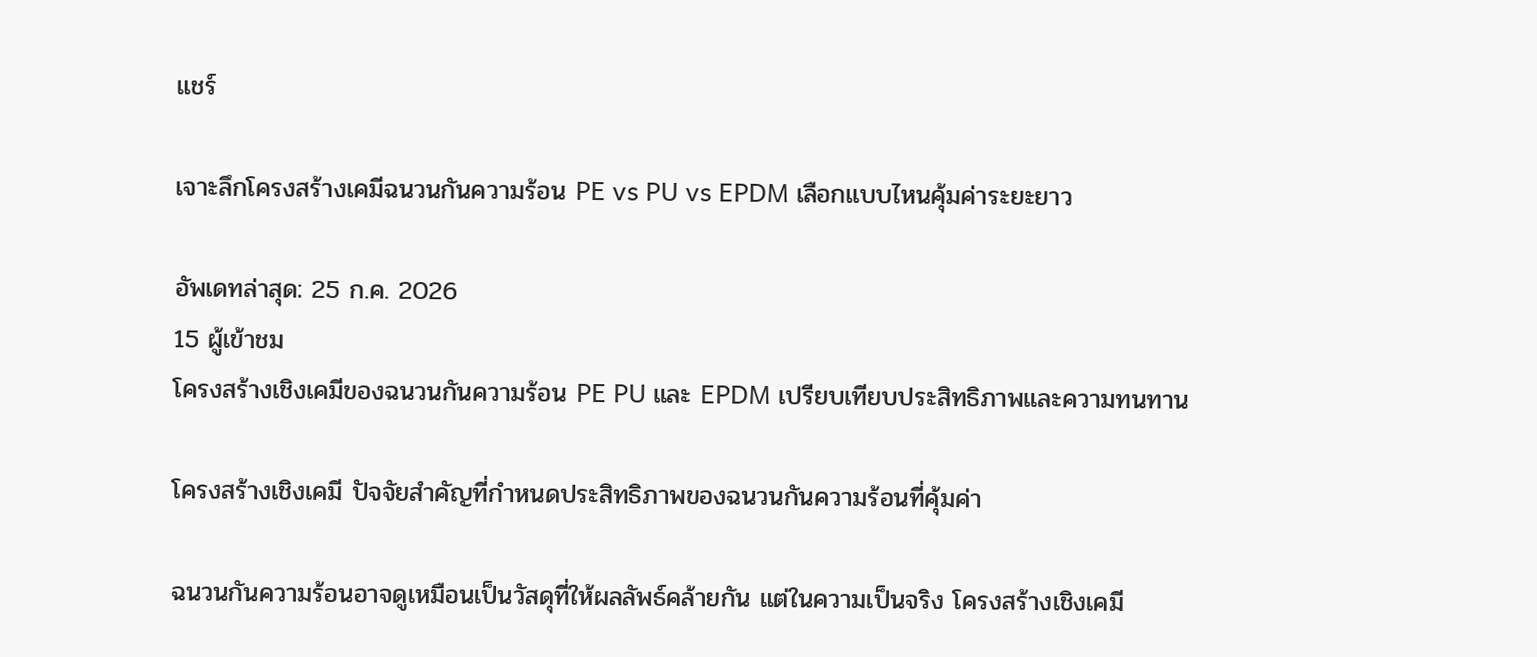แชร์

เจาะลึกโครงสร้างเคมีฉนวนกันความร้อน PE vs PU vs EPDM เลือกแบบไหนคุ้มค่าระยะยาว

อัพเดทล่าสุด: 25 ก.ค. 2026
15 ผู้เข้าชม
โครงสร้างเชิงเคมีของฉนวนกันความร้อน PE PU และ EPDM เปรียบเทียบประสิทธิภาพและความทนทาน

โครงสร้างเชิงเคมี ปัจจัยสำคัญที่กำหนดประสิทธิภาพของฉนวนกันความร้อนที่คุ้มค่า

ฉนวนกันความร้อนอาจดูเหมือนเป็นวัสดุที่ให้ผลลัพธ์คล้ายกัน แต่ในความเป็นจริง โครงสร้างเชิงเคมี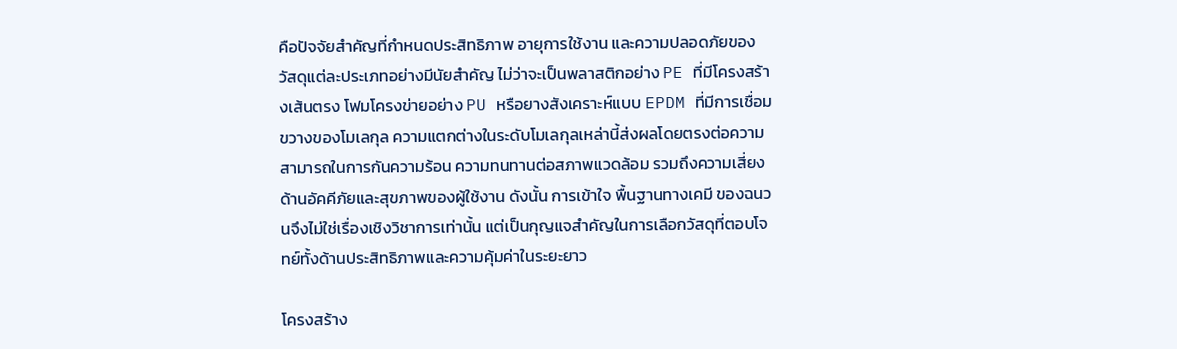คือปัจจัยสำคัญที่กำหนดประสิทธิภาพ อายุการใช้งาน และความปลอดภัยของวัสดุแต่ละประเภทอย่างมีนัยสำคัญ ไม่ว่าจะเป็นพลาสติกอย่าง PE ที่มีโครงสร้างเส้นตรง โฟมโครงข่ายอย่าง PU หรือยางสังเคราะห์แบบ EPDM ที่มีการเชื่อมขวางของโมเลกุล ความแตกต่างในระดับโมเลกุลเหล่านี้ส่งผลโดยตรงต่อความสามารถในการกันความร้อน ความทนทานต่อสภาพแวดล้อม รวมถึงความเสี่ยงด้านอัคคีภัยและสุขภาพของผู้ใช้งาน ดังนั้น การเข้าใจ พื้นฐานทางเคมี ของฉนวนจึงไม่ใช่เรื่องเชิงวิชาการเท่านั้น แต่เป็นกุญแจสำคัญในการเลือกวัสดุที่ตอบโจทย์ทั้งด้านประสิทธิภาพและความคุ้มค่าในระยะยาว

โครงสร้าง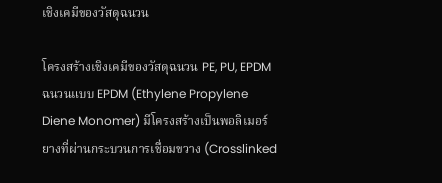เชิงเคมีของวัสดุฉนวน

โครงสร้างเชิงเคมีของวัสดุฉนวน PE, PU, EPDM
ฉนวนแบบ EPDM (Ethylene Propylene Diene Monomer) มีโครงสร้างเป็นพอลิเมอร์ยางที่ผ่านกระบวนการเชื่อมขวาง (Crosslinked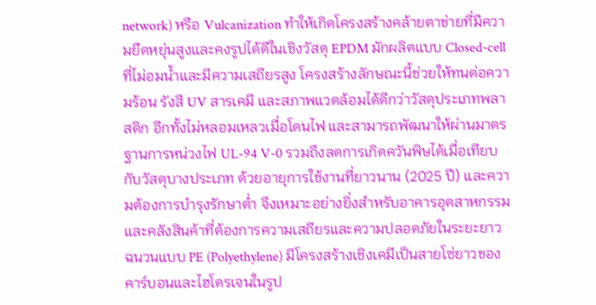network) หรือ Vulcanization ทำให้เกิดโครงสร้างคล้ายตาข่ายที่มีความยืดหยุ่นสูงและคงรูปได้ดีในเชิงวัสดุ EPDM มักผลิตแบบ Closed-cell ที่ไม่อมน้ำและมีความเสถียรสูง โครงสร้างลักษณะนี้ช่วยให้ทนต่อความร้อน รังสี UV สารเคมี และสภาพแวดล้อมได้ดีกว่าวัสดุประเภทพลาสติก อีกทั้งไม่หลอมเหลวเมื่อโดนไฟ และสามารถพัฒนาให้ผ่านมาตรฐานการหน่วงไฟ UL-94 V-0 รวมถึงลดการเกิดควันพิษได้เมื่อเทียบกับวัสดุบางประเภท ด้วยอายุการใช้งานที่ยาวนาน (2025 ปี) และความต้องการบำรุงรักษาต่ำ จึงเหมาะอย่างยิ่งสำหรับอาคารอุตสาหกรรมและคลังสินค้าที่ต้องการความเสถียรและความปลอดภัยในระยะยาว
ฉนวนแบบ PE (Polyethylene) มีโครงสร้างเชิงเคมีเป็นสายโซ่ยาวของคาร์บอนและไฮโดรเจนในรูป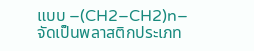แบบ –(CH2–CH2)n– จัดเป็นพลาสติกประเภท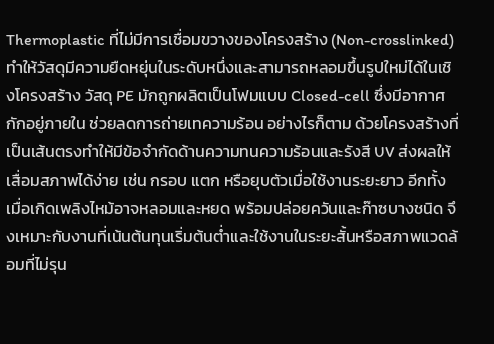Thermoplastic ที่ไม่มีการเชื่อมขวางของโครงสร้าง (Non-crosslinked) ทำให้วัสดุมีความยืดหยุ่นในระดับหนึ่งและสามารถหลอมขึ้นรูปใหม่ได้ในเชิงโครงสร้าง วัสดุ PE มักถูกผลิตเป็นโฟมแบบ Closed-cell ซึ่งมีอากาศกักอยู่ภายใน ช่วยลดการถ่ายเทความร้อน อย่างไรก็ตาม ด้วยโครงสร้างที่เป็นเส้นตรงทำให้มีข้อจำกัดด้านความทนความร้อนและรังสี UV ส่งผลให้เสื่อมสภาพได้ง่าย เช่น กรอบ แตก หรือยุบตัวเมื่อใช้งานระยะยาว อีกทั้งเมื่อเกิดเพลิงไหม้อาจหลอมและหยด พร้อมปล่อยควันและก๊าซบางชนิด จึงเหมาะกับงานที่เน้นต้นทุนเริ่มต้นต่ำและใช้งานในระยะสั้นหรือสภาพแวดล้อมที่ไม่รุน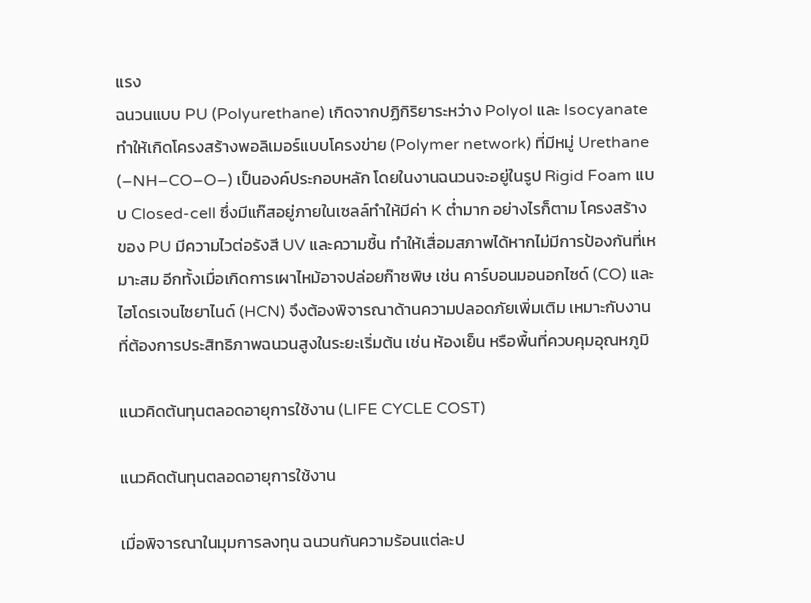แรง
ฉนวนแบบ PU (Polyurethane) เกิดจากปฏิกิริยาระหว่าง Polyol และ Isocyanate ทำให้เกิดโครงสร้างพอลิเมอร์แบบโครงข่าย (Polymer network) ที่มีหมู่ Urethane (–NH–CO–O–) เป็นองค์ประกอบหลัก โดยในงานฉนวนจะอยู่ในรูป Rigid Foam แบบ Closed-cell ซึ่งมีแก๊สอยู่ภายในเซลล์ทำให้มีค่า K ต่ำมาก อย่างไรก็ตาม โครงสร้างของ PU มีความไวต่อรังสี UV และความชื้น ทำให้เสื่อมสภาพได้หากไม่มีการป้องกันที่เหมาะสม อีกทั้งเมื่อเกิดการเผาไหม้อาจปล่อยก๊าซพิษ เช่น คาร์บอนมอนอกไซด์ (CO) และไฮโดรเจนไซยาไนด์ (HCN) จึงต้องพิจารณาด้านความปลอดภัยเพิ่มเติม เหมาะกับงานที่ต้องการประสิทธิภาพฉนวนสูงในระยะเริ่มต้น เช่น ห้องเย็น หรือพื้นที่ควบคุมอุณหภูมิ

แนวคิดต้นทุนตลอดอายุการใช้งาน (LIFE CYCLE COST)

แนวคิดต้นทุนตลอดอายุการใช้งาน

เมื่อพิจารณาในมุมการลงทุน ฉนวนกันความร้อนแต่ละป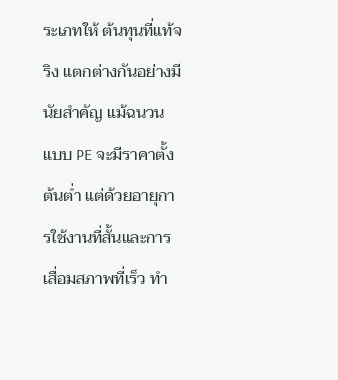ระเภทให้ ต้นทุนที่แท้จริง แตกต่างกันอย่างมีนัยสำคัญ แม้ฉนวนแบบ PE จะมีราคาตั้งต้นต่ำ แต่ด้วยอายุการใช้งานที่สั้นและการเสื่อมสภาพที่เร็ว ทำ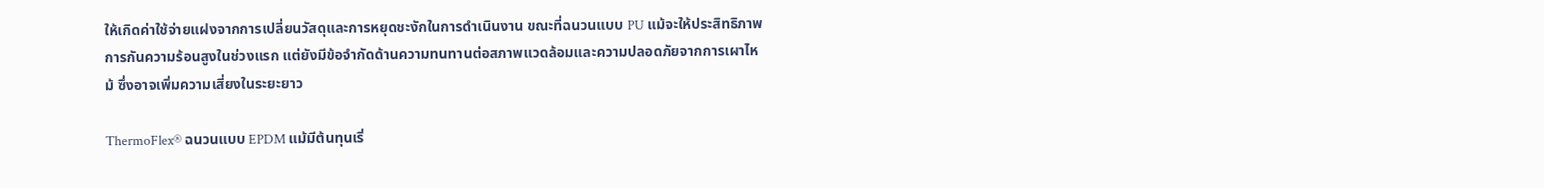ให้เกิดค่าใช้จ่ายแฝงจากการเปลี่ยนวัสดุและการหยุดชะงักในการดำเนินงาน ขณะที่ฉนวนแบบ PU แม้จะให้ประสิทธิภาพการกันความร้อนสูงในช่วงแรก แต่ยังมีข้อจำกัดด้านความทนทานต่อสภาพแวดล้อมและความปลอดภัยจากการเผาไหม้ ซึ่งอาจเพิ่มความเสี่ยงในระยะยาว

ThermoFlex® ฉนวนแบบ EPDM แม้มีต้นทุนเริ่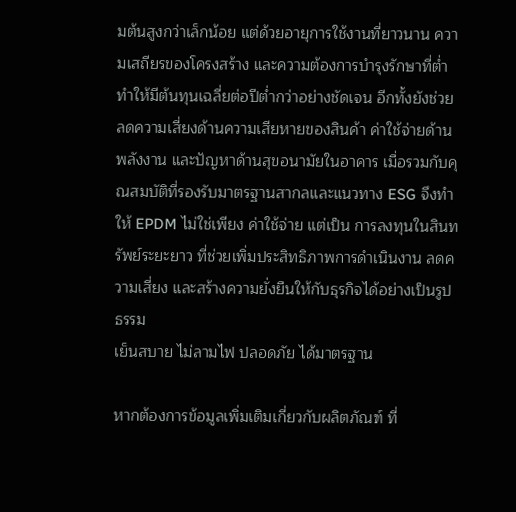มต้นสูงกว่าเล็กน้อย แต่ด้วยอายุการใช้งานที่ยาวนาน ความเสถียรของโครงสร้าง และความต้องการบำรุงรักษาที่ต่ำ ทำให้มีต้นทุนเฉลี่ยต่อปีต่ำกว่าอย่างชัดเจน อีกทั้งยังช่วยลดความเสี่ยงด้านความเสียหายของสินค้า ค่าใช้จ่ายด้านพลังงาน และปัญหาด้านสุขอนามัยในอาคาร เมื่อรวมกับคุณสมบัติที่รองรับมาตรฐานสากลและแนวทาง ESG จึงทำให้ EPDM ไม่ใช่เพียง ค่าใช้จ่าย แต่เป็น การลงทุนในสินทรัพย์ระยะยาว ที่ช่วยเพิ่มประสิทธิภาพการดำเนินงาน ลดความเสี่ยง และสร้างความยั่งยืนให้กับธุรกิจได้อย่างเป็นรูปธรรม
เย็นสบาย ไม่ลามไฟ ปลอดภัย ได้มาตรฐาน

หากต้องการข้อมูลเพิ่มเติมเกี่ยวกับผลิตภัณฑ์ ที่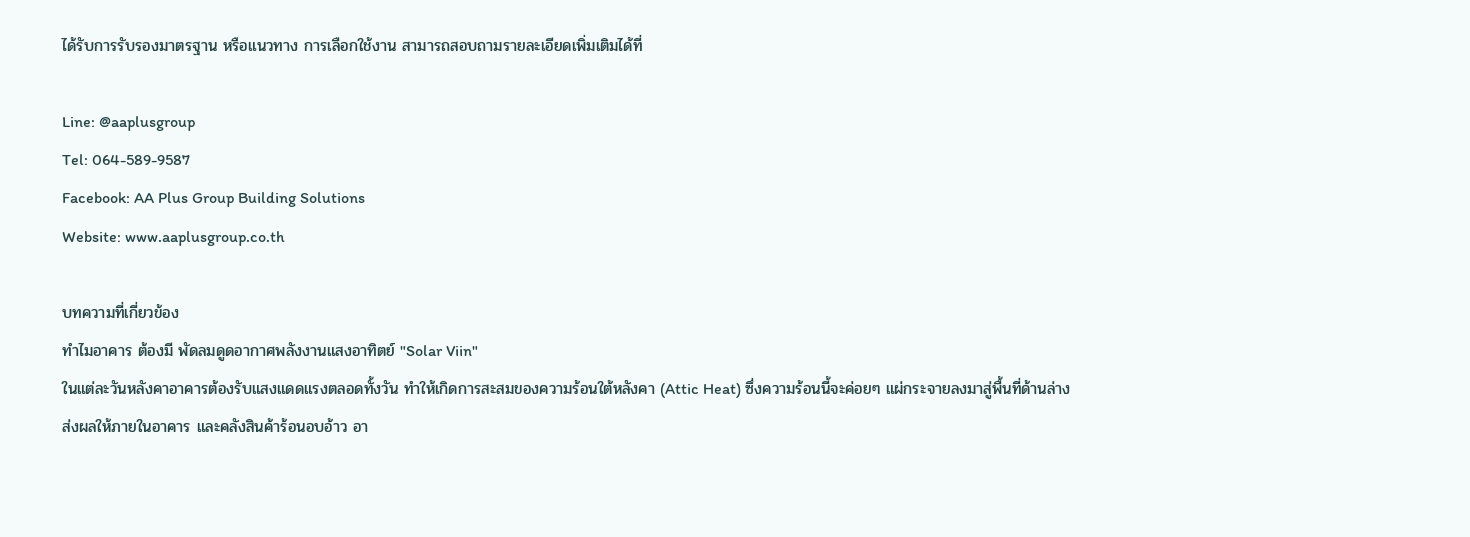ได้รับการรับรองมาตรฐาน หรือแนวทาง การเลือกใช้งาน สามารถสอบถามรายละเอียดเพิ่มเติมได้ที่

Line: @aaplusgroup
Tel: 064-589-9587
Facebook: AA Plus Group Building Solutions
Website: www.aaplusgroup.co.th

บทความที่เกี่ยวข้อง
ทำไมอาคาร ต้องมี พัดลมดูดอากาศพลังงานแสงอาทิตย์ "Solar Viin"
ในแต่ละวันหลังคาอาคารต้องรับแสงแดดแรงตลอดทั้งวัน ทำให้เกิดการสะสมของความร้อนใต้หลังคา (Attic Heat) ซึ่งความร้อนนี้จะค่อยๆ แผ่กระจายลงมาสู่พื้นที่ด้านล่าง ส่งผลให้ภายในอาคาร และคลังสินค้าร้อนอบอ้าว อา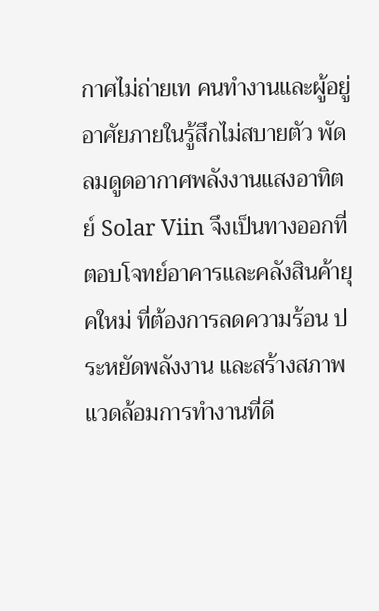กาศไม่ถ่ายเท คนทำงานและผู้อยู่อาศัยภายในรู้สึกไม่สบายตัว พัดลมดูดอากาศพลังงานแสงอาทิตย์ Solar Viin จึงเป็นทางออกที่ตอบโจทย์อาคารและคลังสินค้ายุคใหม่ ที่ต้องการลดความร้อน ประหยัดพลังงาน และสร้างสภาพแวดล้อมการทำงานที่ดี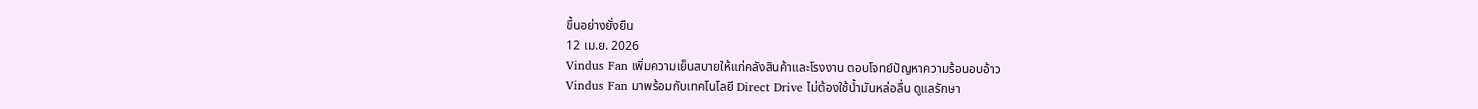ขึ้นอย่างยั่งยืน
12 เม.ย. 2026
Vindus Fan เพิ่มความเย็นสบายให้แก่คลังสินค้าและโรงงาน ตอบโจทย์ปัญหาความร้อนอบอ้าว
Vindus Fan มาพร้อมกับเทคโนโลยี Direct Drive ไม่ต้องใช้น้ำมันหล่อลื่น ดูแลรักษา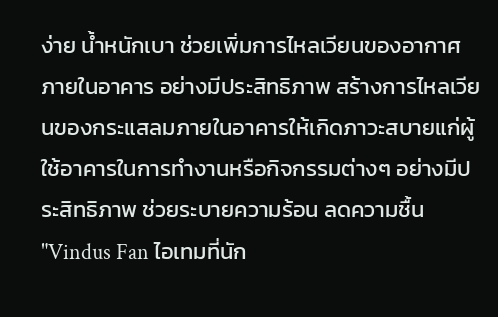ง่าย น้ำหนักเบา ช่วยเพิ่มการไหลเวียนของอากาศภายในอาคาร อย่างมีประสิทธิภาพ สร้างการไหลเวียนของกระแสลมภายในอาคารให้เกิดภาวะสบายแก่ผู้ใช้อาคารในการทำงานหรือกิจกรรมต่างๆ อย่างมีประสิทธิภาพ ช่วยระบายความร้อน ลดความชื้น "Vindus Fan ไอเทมที่นัก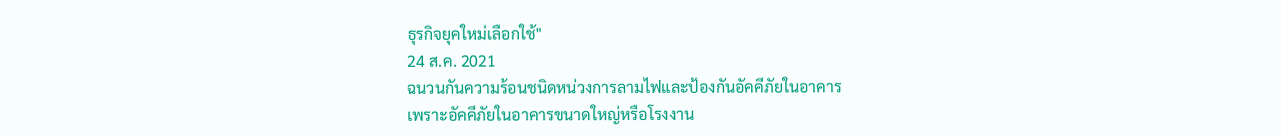ธุรกิจยุคใหม่เลือกใช้"
24 ส.ค. 2021
ฉนวนกันความร้อนชนิดหน่วงการลามไฟและป้องกันอัคคีภัยในอาคาร
เพราะอัคคีภัยในอาคารขนาดใหญ่หรือโรงงาน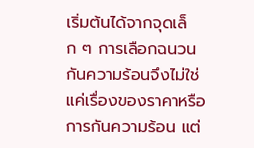เริ่มต้นได้จากจุดเล็ก ๆ การเลือกฉนวนกันความร้อนจึงไม่ใช่แค่เรื่องของราคาหรือการกันความร้อน แต่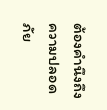ต้องคำนึงถึงความปลอดภัย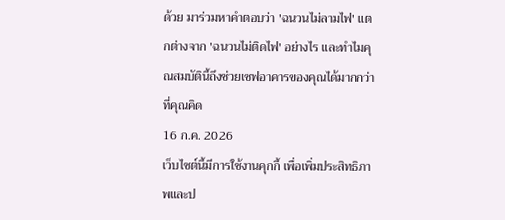ด้วย มาร่วมหาคำตอบว่า 'ฉนวนไม่ลามไฟ' แตกต่างจาก 'ฉนวนไม่ติดไฟ' อย่างไร และทำไมคุณสมบัตินี้ถึงช่วยเซฟอาคารของคุณได้มากกว่าที่คุณคิด
16 ก.ค. 2026
เว็บไซต์นี้มีการใช้งานคุกกี้ เพื่อเพิ่มประสิทธิภาพและป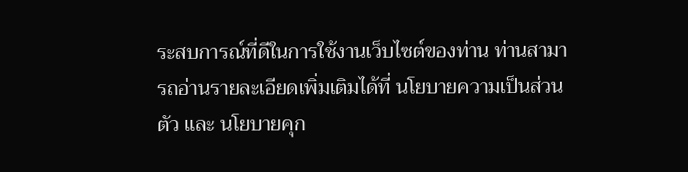ระสบการณ์ที่ดีในการใช้งานเว็บไซต์ของท่าน ท่านสามารถอ่านรายละเอียดเพิ่มเติมได้ที่ นโยบายความเป็นส่วนตัว และ นโยบายคุก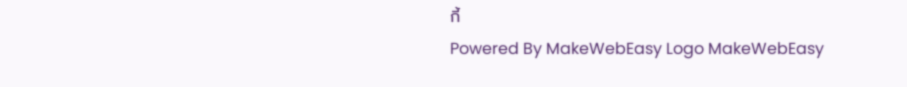กี้
Powered By MakeWebEasy Logo MakeWebEasy